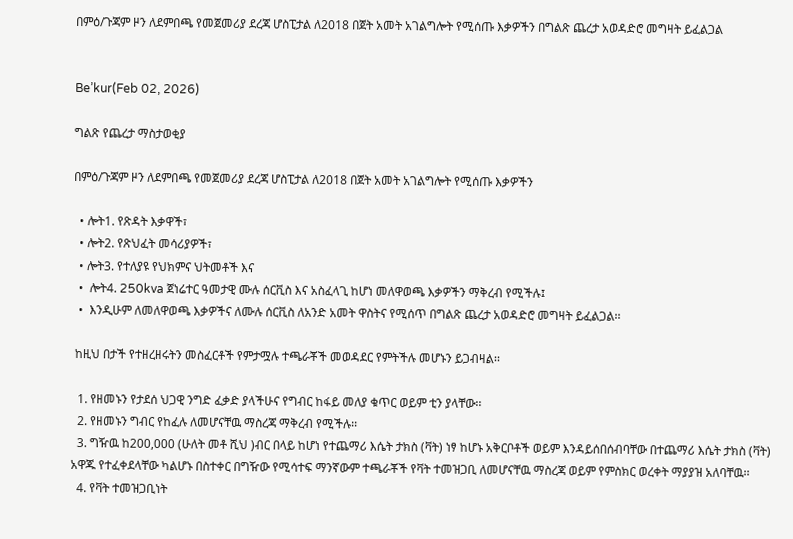በምዕ/ጉጃም ዞን ለደምበጫ የመጀመሪያ ደረጃ ሆስፒታል ለ2018 በጀት አመት አገልግሎት የሚሰጡ እቃዎችን በግልጽ ጨረታ አወዳድሮ መግዛት ይፈልጋል


Be’kur(Feb 02, 2026)

ግልጽ የጨረታ ማስታወቂያ

በምዕ/ጉጃም ዞን ለደምበጫ የመጀመሪያ ደረጃ ሆስፒታል ለ2018 በጀት አመት አገልግሎት የሚሰጡ እቃዎችን

  • ሎት1. የጽዳት እቃዋች፣
  • ሎት2. የጽህፈት መሳሪያዎች፣
  • ሎት3. የተለያዩ የህክምና ህትመቶች እና
  •  ሎት4. 250kva ጀነሬተር ዓመታዊ ሙሉ ሰርቪስ እና አስፈላጊ ከሆነ መለዋወጫ እቃዎችን ማቅረብ የሚችሉ፤
  •  እንዲሁም ለመለዋወጫ እቃዎችና ለሙሉ ሰርቪስ ለአንድ አመት ዋስትና የሚሰጥ በግልጽ ጨረታ አወዳድሮ መግዛት ይፈልጋል፡፡

 ከዚህ በታች የተዘረዘሩትን መስፈርቶች የምታሟሉ ተጫራቾች መወዳደር የምትችሉ መሆኑን ይጋብዛል፡፡

  1. የዘመኑን የታደሰ ህጋዊ ንግድ ፈቃድ ያላችሁና የግብር ከፋይ መለያ ቁጥር ወይም ቲን ያላቸው፡፡
  2. የዘመኑን ግብር የከፈሉ ለመሆናቸዉ ማስረጃ ማቅረብ የሚችሉ፡፡
  3. ግዥዉ ከ200,000 (ሁለት መቶ ሺህ )ብር በላይ ከሆነ የተጨማሪ እሴት ታክስ (ቫት) ነፃ ከሆኑ አቅርቦቶች ወይም እንዳይሰበሰብባቸው በተጨማሪ እሴት ታክስ (ቫት) አዋጁ የተፈቀደላቸው ካልሆኑ በስተቀር በግዥው የሚሳተፍ ማንኛውም ተጫራቾች የቫት ተመዝጋቢ ለመሆናቸዉ ማስረጃ ወይም የምስክር ወረቀት ማያያዝ አለባቸዉ፡፡
  4. የቫት ተመዝጋቢነት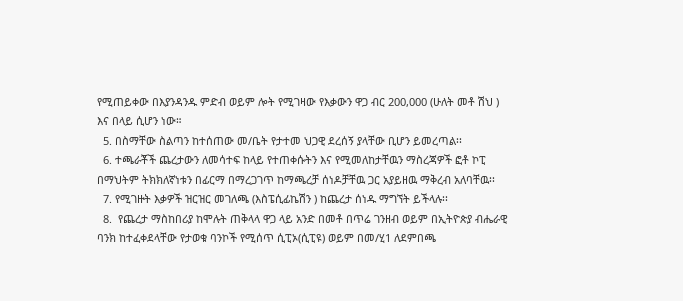የሚጠይቀው በእያንዳንዱ ምድብ ወይም ሎት የሚገዛው የእቃውን ዋጋ ብር 200,000 (ሁለት መቶ ሽህ ) እና በላይ ሲሆን ነው።
  5. በስማቸው ስልጣን ከተሰጠው መ/ቤት የታተመ ህጋዊ ደረሰኝ ያላቸው ቢሆን ይመረጣል፡፡
  6. ተጫራቾች ጨረታውን ለመሳተፍ ከላይ የተጠቀሱትን እና የሚመለከታቸዉን ማስረጃዎች ፎቶ ኮፒ በማህትም ትክክለኛነቱን በፊርማ በማረጋገጥ ከማጫረቻ ሰነዶቻቸዉ ጋር አያይዘዉ ማቅረብ አለባቸዉ፡፡
  7. የሚገዙት እቃዎች ዝርዝር መገለጫ (እስፔሲፊኬሽን ) ከጨረታ ሰነዱ ማግኘት ይችላሉ፡፡
  8.  የጨረታ ማስከበሪያ ከሞሉት ጠቅላላ ዋጋ ላይ አንድ በመቶ በጥሬ ገንዘብ ወይም በኢትዮጵያ ብሔራዊ ባንክ ከተፈቀደላቸው የታወቁ ባንኮች የሚሰጥ ሲፒኦ(ሲፒዩ) ወይም በመ/ሂ1 ለደምበጫ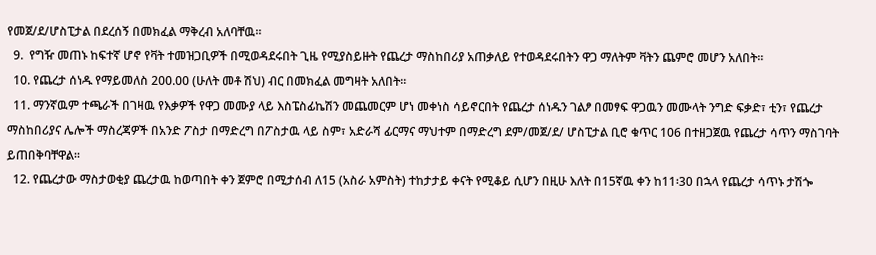የመጀ/ደ/ሆስፒታል በደረሰኝ በመክፈል ማቅረብ አለባቸዉ፡፡
  9.  የግዥ መጠኑ ከፍተኛ ሆኖ የቫት ተመዝጋቢዎች በሚወዳደሩበት ጊዜ የሚያስይዙት የጨረታ ማስከበሪያ አጠቃለይ የተወዳደሩበትን ዋጋ ማለትም ቫትን ጨምሮ መሆን አለበት፡፡
  10. የጨረታ ሰነዱ የማይመለስ 200.00 (ሁለት መቶ ሽህ) ብር በመክፈል መግዛት አለበት፡፡
  11. ማንኛዉም ተጫራች በገዛዉ የእቃዎች የዋጋ መሙያ ላይ እስፔስፊኬሽን መጨመርም ሆነ መቀነስ ሳይኖርበት የጨረታ ሰነዱን ገልፆ በመፃፍ ዋጋዉን መሙላት ንግድ ፍቃድ፣ ቲን፣ የጨረታ ማስከበሪያና ሌሎች ማስረጃዎች በአንድ ፖስታ በማድረግ በፖስታዉ ላይ ስም፣ አድራሻ ፊርማና ማህተም በማድረግ ደም/መጀ/ደ/ ሆስፒታል ቢሮ ቁጥር 106 በተዘጋጀዉ የጨረታ ሳጥን ማስገባት ይጠበቅባቸዋል፡፡
  12. የጨረታው ማስታወቂያ ጨረታዉ ከወጣበት ቀን ጀምሮ በሚታሰብ ለ15 (አስራ አምስት) ተከታታይ ቀናት የሚቆይ ሲሆን በዚሁ እለት በ15ኛዉ ቀን ከ11፡30 በኋላ የጨረታ ሳጥኑ ታሽጐ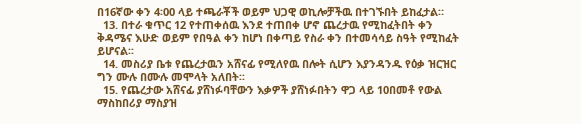በ16ኛው ቀን 4፡00 ላይ ተጫራቾች ወይም ህጋዊ ወኪሎቻችዉ በተገኙበት ይከፈታል።
  13. በተራ ቁጥር 12 የተጠቀሰዉ እንደ ተጠበቀ ሆኖ ጨረታዉ የሚከፈትበት ቀን ቅዳሜና እሁድ ወይም የበዓል ቀን ከሆነ በቀጣይ የስራ ቀን በተመሳሳይ ስዓት የሚከፈት ይሆናል፡፡
  14. መስሪያ ቤቱ የጨረታዉን አሸናፊ የሚለየዉ በሎት ሲሆን እያንዳንዱ የዕቃ ዝርዝር ግን ሙሉ በሙሉ መሞላት አለበት፡፡
  15. የጨረታው አሸናፊ ያሸነፉባቸውን እቃዎች ያሸነፉበትን ዋጋ ላይ 10በመቶ የውል ማስከበሪያ ማስያዝ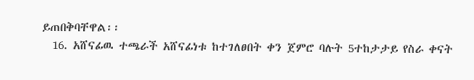ይጠበቅባቸዋል፡፡
  16. አሸናፊዉ ተጫራች አሸናፊነቱ ከተገለፀበት ቀን ጀምሮ ባሉት 5ተከታታይ የስራ ቀናት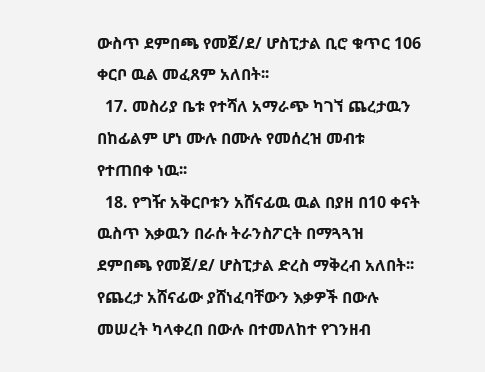ውስጥ ደምበጫ የመጀ/ደ/ ሆስፒታል ቢሮ ቁጥር 106 ቀርቦ ዉል መፈጸም አለበት፡፡
  17. መስሪያ ቤቱ የተሻለ አማራጭ ካገኘ ጨረታዉን በከፊልም ሆነ ሙሉ በሙሉ የመሰረዝ መብቱ የተጠበቀ ነዉ፡፡
  18. የግዥ አቅርቦቱን አሸናፊዉ ዉል በያዘ በ10 ቀናት ዉስጥ እቃዉን በራሱ ትራንስፖርት በማጓጓዝ ደምበጫ የመጀ/ደ/ ሆስፒታል ድረስ ማቅረብ አለበት፡፡ የጨረታ አሸናፊው ያሸነፈባቸውን እቃዎች በውሉ መሠረት ካላቀረበ በውሉ በተመለከተ የገንዘብ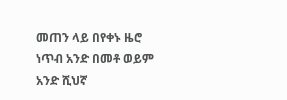መጠን ላይ በየቀኑ ዜሮ ነጥብ አንድ በመቶ ወይም አንድ ሺህኛ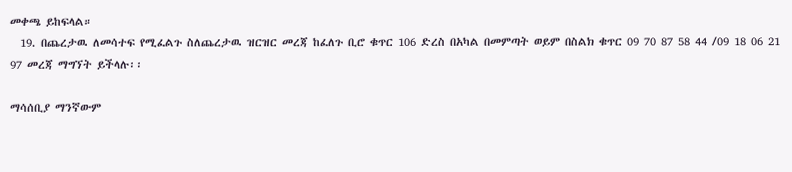መቀጫ ይከፍላል።
  19. በጨረታዉ ለመሳተፍ የሚፈልጉ ስለጨረታዉ ዝርዝር መረጃ ከፈለጉ ቢሮ ቁጥር 106 ድረስ በአካል በመምጣት ወይም በስልክ ቁጥር 09 70 87 58 44 /09 18 06 21 97 መረጃ ማግኘት ይችላሉ፡፡

ማሳሰቢያ ማንኛውም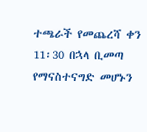ተጫራች የመጨረሻ ቀን 11፡30 በኋላ ቢመጣ የማናስተናግድ መሆኑን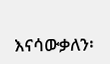እናሳውቃለን፡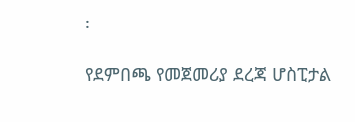፡

የደምበጫ የመጀመሪያ ደረጃ ሆስፒታል